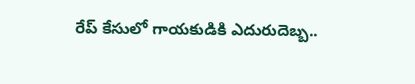రేప్ కేసులో గాయకుడికి ఎదురుదెబ్బ..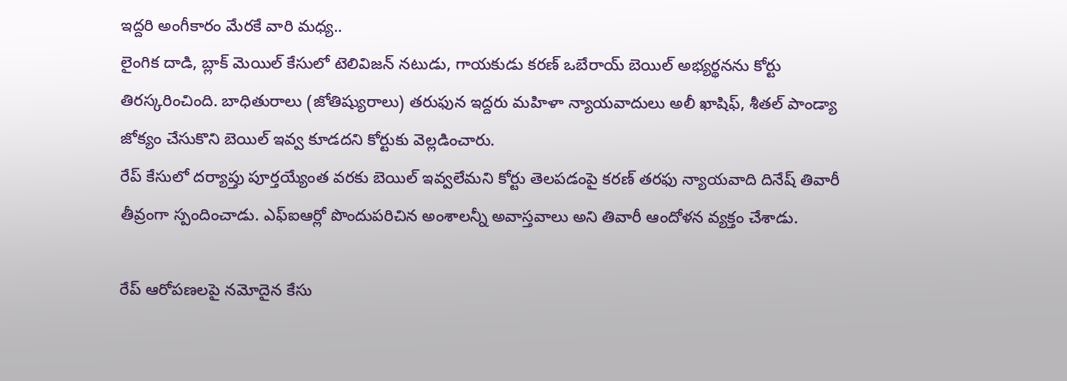ఇద్దరి అంగీకారం మేరకే వారి మధ్య..
లైంగిక దాడి, బ్లాక్ మెయిల్ కేసులో టెలివిజన్ నటుడు, గాయకుడు కరణ్ ఒబేరాయ్ బెయిల్ అభ్యర్థనను కోర్టు తిరస్కరించింది. బాధితురాలు (జోతిష్యురాలు) తరుఫున ఇద్దరు మహిళా న్యాయవాదులు అలీ ఖాషిఫ్, శీతల్ పాండ్యా జోక్యం చేసుకొని బెయిల్ ఇవ్వ కూడదని కోర్టుకు వెల్లడించారు.
రేప్ కేసులో దర్యాప్తు పూర్తయ్యేంత వరకు బెయిల్ ఇవ్వలేమని కోర్టు తెలపడంపై కరణ్ తరఫు న్యాయవాది దినేష్ తివారీ తీవ్రంగా స్పందించాడు. ఎఫ్ఐఆర్లో పొందుపరిచిన అంశాలన్నీ అవాస్తవాలు అని తివారీ ఆందోళన వ్యక్తం చేశాడు.

రేప్ ఆరోపణలపై నమోదైన కేసు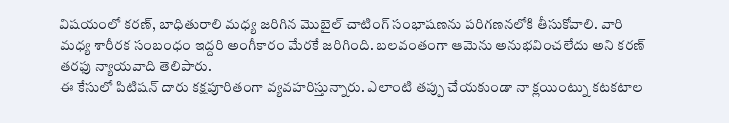విషయంలో కరణ్, బాధితురాలి మధ్య జరిగిన మొబైల్ చాటింగ్ సంభాషణను పరిగణనలోకి తీసుకోవాలి. వారి మధ్య శారీరక సంబంధం ఇద్దరి అంగీకారం మేరకే జరిగింది. బలవంతంగా ఆమెను అనుభవించలేదు అని కరణ్ తరఫు న్యాయవాది తెలిపారు.
ఈ కేసులో పిటిషన్ దారు కక్షపూరితంగా వ్యవహరిస్తున్నారు. ఎలాంటి తప్పు చేయకుండా నా క్లయింట్ను కటకటాల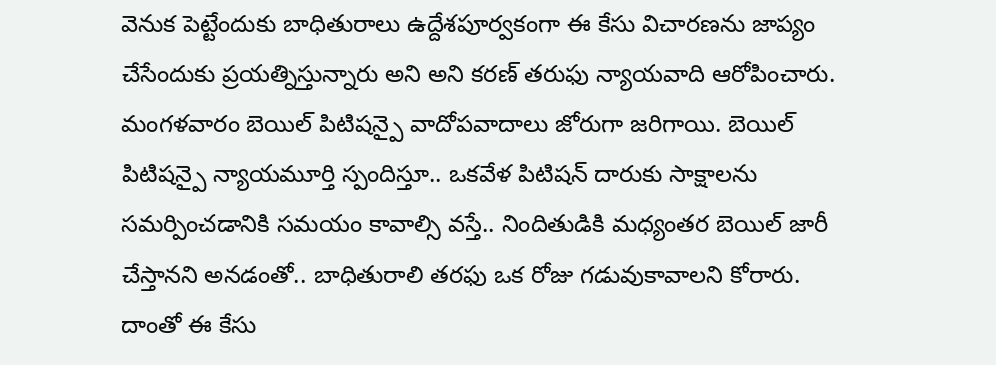వెనుక పెట్టేందుకు బాధితురాలు ఉద్దేశపూర్వకంగా ఈ కేసు విచారణను జాప్యం చేసేందుకు ప్రయత్నిస్తున్నారు అని అని కరణ్ తరుఫు న్యాయవాది ఆరోపించారు.
మంగళవారం బెయిల్ పిటిషన్పై వాదోపవాదాలు జోరుగా జరిగాయి. బెయిల్ పిటిషన్పై న్యాయమూర్తి స్పందిస్తూ.. ఒకవేళ పిటిషన్ దారుకు సాక్షాలను సమర్పించడానికి సమయం కావాల్సి వస్తే.. నిందితుడికి మధ్యంతర బెయిల్ జారీ చేస్తానని అనడంతో.. బాధితురాలి తరఫు ఒక రోజు గడువుకావాలని కోరారు. దాంతో ఈ కేసు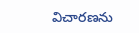విచారణను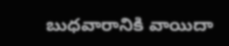బుధవారానికి వాయిదా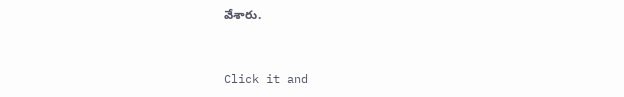వేశారు.


Click it and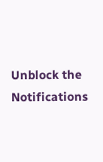Unblock the Notifications